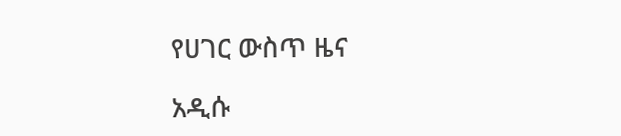የሀገር ውስጥ ዜና

አዲሱ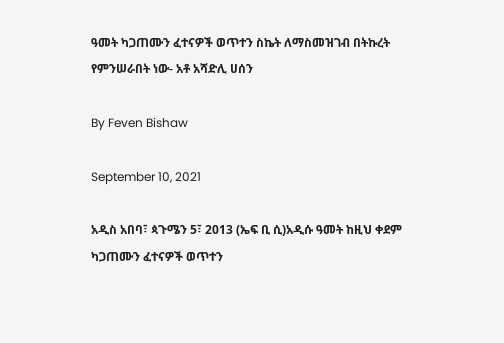ዓመት ካጋጠሙን ፈተናዎች ወጥተን ስኬት ለማስመዝገብ በትኩረት የምንሠራበት ነው- አቶ አሻድሊ ሀሰን

By Feven Bishaw

September 10, 2021

አዲስ አበባ፣ ጳጉሜን 5፣ 2013 (ኤፍ ቢ ሲ)አዲሱ ዓመት ከዚህ ቀደም ካጋጠሙን ፈተናዎች ወጥተን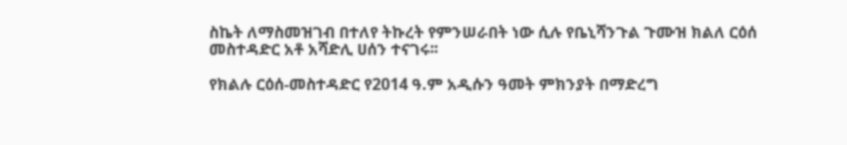ስኬት ለማስመዝገብ በተለየ ትኩረት የምንሠራበት ነው ሲሉ የቤኒሻንጉል ጉሙዝ ክልለ ርዕሰ መስተዳድር አቶ አሻድሊ ሀሰን ተናገሩ፡፡

የክልሉ ርዕሰ-መስተዳድር የ2014 ዓ.ም አዲሱን ዓመት ምክንያት በማድረግ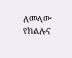ለመላው የክልሉና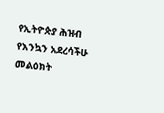የኢትዮጵያ ሕዝብ የእንኳን አደረሳችሁ መልዕክት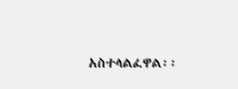አስተላልፈዋል፡፡